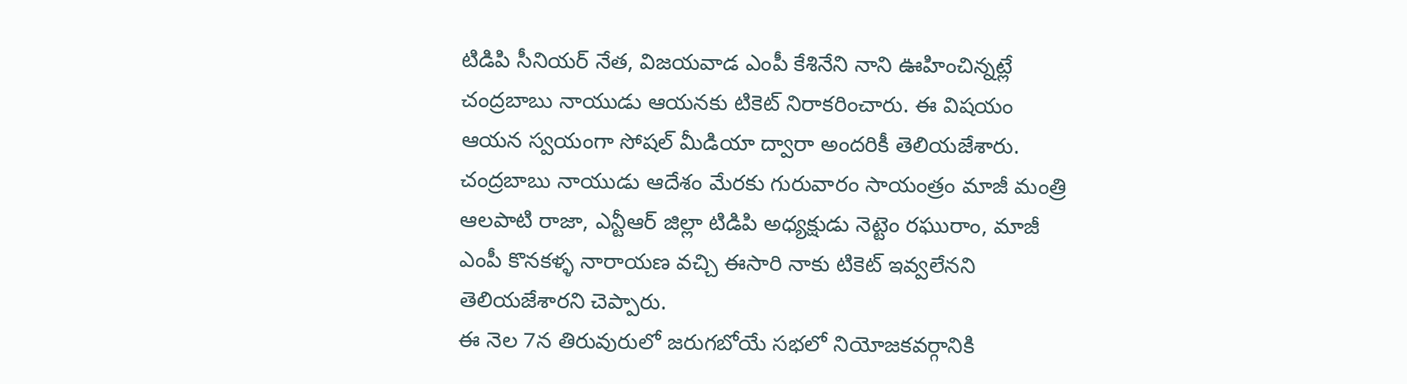టిడిపి సీనియర్ నేత, విజయవాడ ఎంపీ కేశినేని నాని ఊహించిన్నట్లే చంద్రబాబు నాయుడు ఆయనకు టికెట్ నిరాకరించారు. ఈ విషయం ఆయన స్వయంగా సోషల్ మీడియా ద్వారా అందరికీ తెలియజేశారు.
చంద్రబాబు నాయుడు ఆదేశం మేరకు గురువారం సాయంత్రం మాజీ మంత్రి ఆలపాటి రాజా, ఎన్టీఆర్ జిల్లా టిడిపి అధ్యక్షుడు నెట్టెం రఘురాం, మాజీ ఎంపీ కొనకళ్ళ నారాయణ వచ్చి ఈసారి నాకు టికెట్ ఇవ్వలేనని తెలియజేశారని చెప్పారు.
ఈ నెల 7న తిరువురులో జరుగబోయే సభలో నియోజకవర్గానికి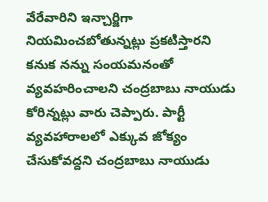వేరేవారిని ఇన్చార్జిగా నియమించబోతున్నట్లు ప్రకటిస్తారని కనుక నన్ను సంయమనంతో వ్యవహరించాలని చంద్రబాబు నాయుడు కోరిన్నట్లు వారు చెప్పారు. పార్టీ వ్యవహారాలలో ఎక్కువ జోక్యం చేసుకోవద్దని చంద్రబాబు నాయుడు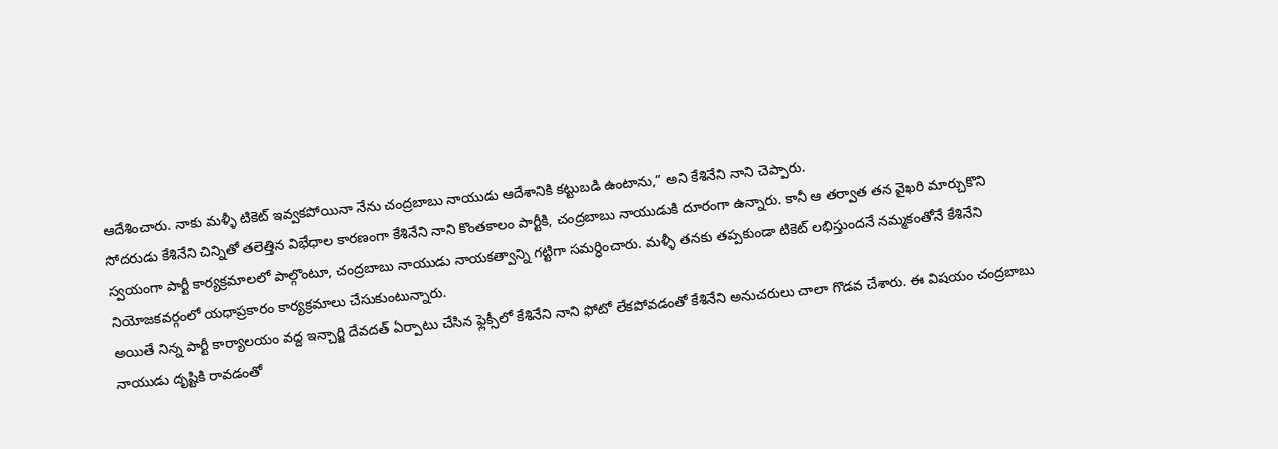ఆదేశించారు. నాకు మళ్ళీ టికెట్ ఇవ్వకపోయినా నేను చంద్రబాబు నాయుడు ఆదేశానికి కట్టుబడి ఉంటాను,” అని కేశినేని నాని చెప్పారు.
సోదరుడు కేశినేని చిన్నితో తలెత్తిన విభేధాల కారణంగా కేశినేని నాని కొంతకాలం పార్టీకి, చంద్రబాబు నాయుడుకి దూరంగా ఉన్నారు. కానీ ఆ తర్వాత తన వైఖరి మార్చుకొని స్వయంగా పార్టీ కార్యక్రమాలలో పాల్గొంటూ, చంద్రబాబు నాయుడు నాయకత్వాన్ని గట్టిగా సమర్ధించారు. మళ్ళీ తనకు తప్పకుండా టికెట్ లభిస్తుందనే నమ్మకంతోనే కేశినేని నియోజకవర్గంలో యధాప్రకారం కార్యక్రమాలు చేసుకుంటున్నారు.
అయితే నిన్న పార్టీ కార్యాలయం వద్ద ఇన్చార్జి దేవదత్ ఏర్పాటు చేసిన ఫ్లెక్సీలో కేశినేని నాని ఫోటో లేకపోవడంతో కేశినేని అనుచరులు చాలా గొడవ చేశారు. ఈ విషయం చంద్రబాబు నాయుడు దృష్టికి రావడంతో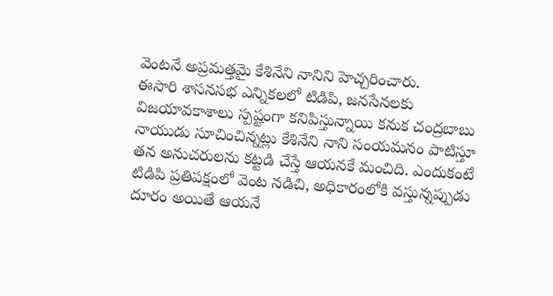వెంటనే అప్రమత్తమై కేశినేని నానిని హెచ్చరించారు.
ఈసారి శాసనసభ ఎన్నికలలో టిడిపి, జనసేనలకు విజయావకాశాలు స్పష్టంగా కనిపిస్తున్నాయి కనుక చంద్రబాబు నాయుడు సూచించిన్నట్లు కేశినేని నాని సంయమనం పాటిస్తూ తన అనుచరులను కట్టడి చేస్తే ఆయనకే మంచిది. ఎందుకంటే టిడిపి ప్రతిపక్షంలో వెంట నడిచి, అధికారంలోకి వస్తున్నప్పుడు దూరం అయితే ఆయనే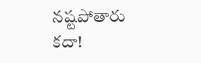నష్టపోతారు కదా!